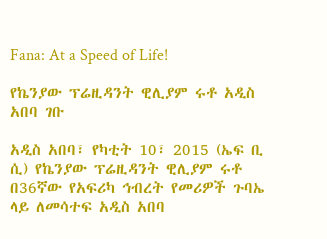Fana: At a Speed of Life!

የኬንያው ፕሬዚዳንት ዊሊያም ሩቶ አዲስ አበባ ገቡ

አዲስ አበባ፣ የካቲት 10፣ 2015 (ኤፍ ቢ ሲ) የኬንያው ፕሬዚዳንት ዊሊያም ሩቶ በ36ኛው የአፍሪካ ኅብረት የመሪዎች ጉባኤ ላይ ለመሳተፍ አዲስ አበባ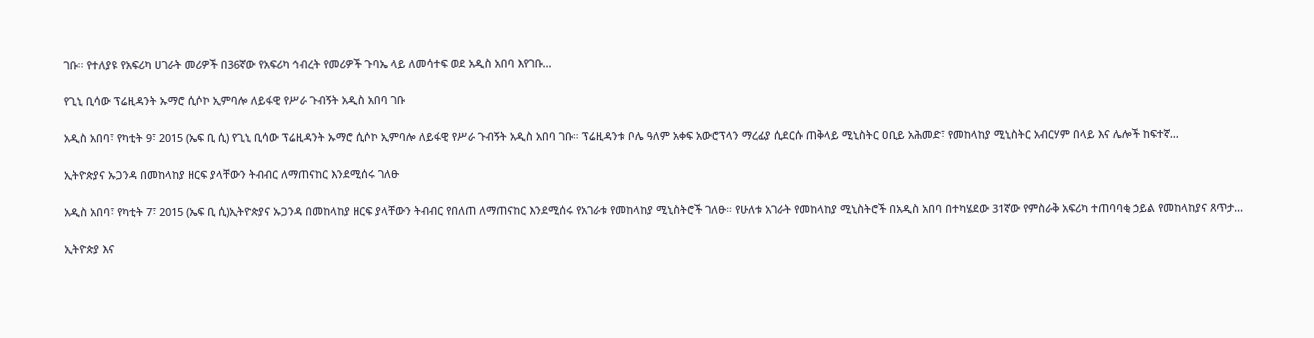ገቡ፡፡ የተለያዩ የአፍሪካ ሀገራት መሪዎች በ36ኛው የአፍሪካ ኅብረት የመሪዎች ጉባኤ ላይ ለመሳተፍ ወደ አዲስ አበባ እየገቡ…

የጊኒ ቢሳው ፕሬዚዳንት ኡማሮ ሲሶኮ ኢምባሎ ለይፋዊ የሥራ ጉብኝት አዲስ አበባ ገቡ

አዲስ አበባ፣ የካቲት 9፣ 2015 (ኤፍ ቢ ሲ) የጊኒ ቢሳው ፕሬዚዳንት ኡማሮ ሲሶኮ ኢምባሎ ለይፋዊ የሥራ ጉብኝት አዲስ አበባ ገቡ። ፕሬዚዳንቱ ቦሌ ዓለም አቀፍ አውሮፕላን ማረፊያ ሲደርሱ ጠቅላይ ሚኒስትር ዐቢይ አሕመድ፣ የመከላከያ ሚኒስትር አብርሃም በላይ እና ሌሎች ከፍተኛ…

ኢትዮጵያና ኡጋንዳ በመከላከያ ዘርፍ ያላቸውን ትብብር ለማጠናከር እንደሚሰሩ ገለፁ

አዲስ አበባ፣ የካቲት 7፣ 2015 (ኤፍ ቢ ሲ)ኢትዮጵያና ኡጋንዳ በመከላከያ ዘርፍ ያላቸውን ትብብር የበለጠ ለማጠናከር እንደሚሰሩ የአገራቱ የመከላከያ ሚኒስትሮች ገለፁ። የሁለቱ አገራት የመከላከያ ሚኒስትሮች በአዲስ አበባ በተካሄደው 31ኛው የምስራቅ አፍሪካ ተጠባባቂ ኃይል የመከላከያና ጸጥታ…

ኢትዮጵያ እና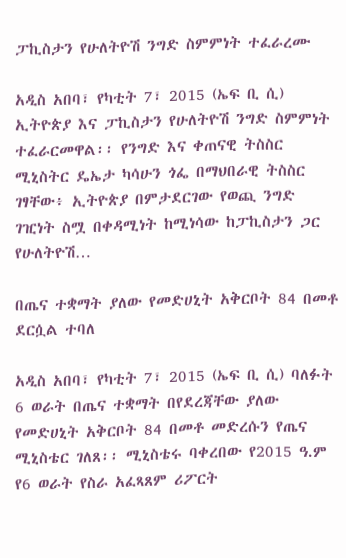ፓኪስታን የሁለትዮሽ ንግድ ስምምነት ተፈራረሙ

አዲስ አበባ፣ የካቲት 7፣ 2015 (ኤፍ ቢ ሲ) ኢትዮጵያ እና ፓኪስታን የሁለትዮሽ ንግድ ስምምነት ተፈራርመዋል፡፡ የንግድ እና ቀጠናዊ ትስስር ሚኒስትር ዴኤታ ካሳሁን ጎፌ በማህበራዊ ትስስር ገፃቸው፥ ኢትዮጵያ በምታደርገው የወጪ ንግድ ገዢነት ስሟ በቀዳሚነት ከሚነሳው ከፓኪስታን ጋር የሁለትዮሽ…

በጤና ተቋማት ያለው የመድሀኒት አቅርቦት 84 በመቶ ደርሷል ተባለ

አዲስ አበባ፣ የካቲት 7፣ 2015 (ኤፍ ቢ ሲ) ባለፉት 6 ወራት በጤና ተቋማት በየደረጃቸው ያለው የመድሀኒት አቅርቦት 84 በመቶ መድረሱን የጤና ሚኒስቴር ገለጸ፡፡ ሚኒስቴሩ ባቀረበው የ2015 ዓ.ም የ6 ወራት የስራ አፈጻጸም ሪፖርት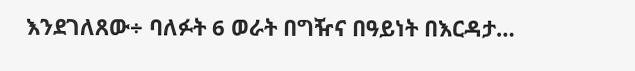እንደገለጸው÷ ባለፉት 6 ወራት በግዥና በዓይነት በእርዳታ…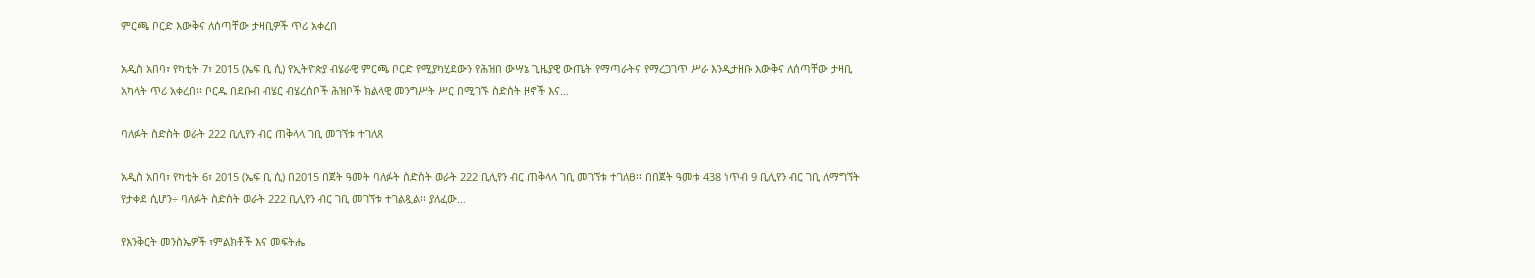ምርጫ ቦርድ እውቅና ለሰጣቸው ታዛቢዎች ጥሪ አቀረበ

አዲስ አበባ፣ የካቲት 7፣ 2015 (ኤፍ ቢ ሲ) የኢትዮጵያ ብሄራዊ ምርጫ ቦርድ የሚያካሂደውን የሕዝበ ውሣኔ ጊዜያዊ ውጤት የማጣራትና የማረጋገጥ ሥራ እንዲታዘቡ እውቅና ለሰጣቸው ታዛቢ አካላት ጥሪ አቀረበ፡፡ ቦርዱ በደቡብ ብሄር ብሄረሰቦች ሕዝቦች ክልላዊ መንግሥት ሥር በሚገኙ ስድስት ዞኖች እና…

ባለፉት ስድስት ወራት 222 ቢሊየን ብር ጠቅላላ ገቢ መገኘቱ ተገለጸ

አዲስ አበባ፣ የካቲት 6፣ 2015 (ኤፍ ቢ ሲ) በ2015 በጀት ዓመት ባለፉት ስድስት ወራት 222 ቢሊየን ብር ጠቅላላ ገቢ መገኘቱ ተገለፀ፡፡ በበጀት ዓመቱ 438 ነጥብ 9 ቢሊየን ብር ገቢ ለማግኘት የታቀደ ሲሆን÷ ባለፉት ስድስት ወራት 222 ቢሊየን ብር ገቢ መገኘቱ ተገልጿል፡፡ ያለፈው…

የእንቅርት መንስኤዎች ፣ምልክቶች እና መፍትሔ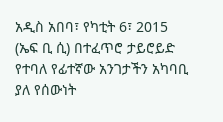አዲስ አበባ፣ የካቲት 6፣ 2015 (ኤፍ ቢ ሲ) በተፈጥሮ ታይሮይድ የተባለ የፊተኛው አንገታችን አካባቢ ያለ የሰውነት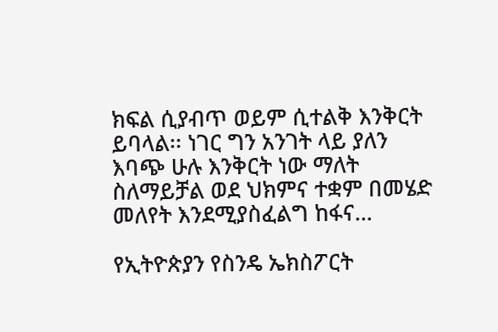ክፍል ሲያብጥ ወይም ሲተልቅ እንቅርት ይባላል፡፡ ነገር ግን አንገት ላይ ያለን እባጭ ሁሉ እንቅርት ነው ማለት ስለማይቻል ወደ ህክምና ተቋም በመሄድ መለየት እንደሚያስፈልግ ከፋና…

የኢትዮጵያን የስንዴ ኤክስፖርት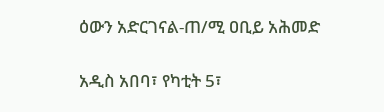ዕውን አድርገናል-ጠ/ሚ ዐቢይ አሕመድ

አዲስ አበባ፣ የካቲት 5፣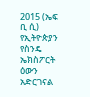2015 (ኤፍ ቢ ሲ) የኢትዮጵያን የስንዴ ኤክስፖርት ዕውን አድርገናል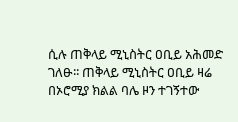ሲሉ ጠቅላይ ሚኒስትር ዐቢይ አሕመድ ገለፁ፡፡ ጠቅላይ ሚኒስትር ዐቢይ ዛሬ በኦሮሚያ ክልል ባሌ ዞን ተገኝተው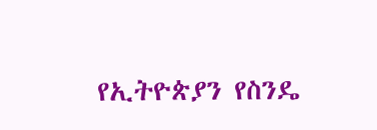የኢትዮጵያን የስንዴ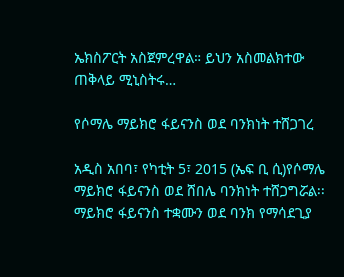ኤክስፖርት አስጀምረዋል። ይህን አስመልክተው ጠቅላይ ሚኒስትሩ…

የሶማሌ ማይክሮ ፋይናንስ ወደ ባንክነት ተሸጋገረ

አዲስ አበባ፣ የካቲት 5፣ 2015 (ኤፍ ቢ ሲ)የሶማሌ ማይክሮ ፋይናንስ ወደ ሸበሌ ባንክነት ተሸጋግሯል፡፡ ማይክሮ ፋይናንስ ተቋሙን ወደ ባንክ የማሳደጊያ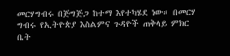መርሃግብሩ በጅግጅጋ ከተማ እየተካሄደ ነው። በመርሃ ግብሩ የኢትዮጵያ እስልምና ጉዳዮች ጠቅላይ ምክር ቤት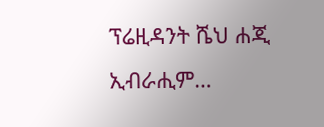ፕሬዚዳንት ሼህ ሐጂ ኢብራሒም…